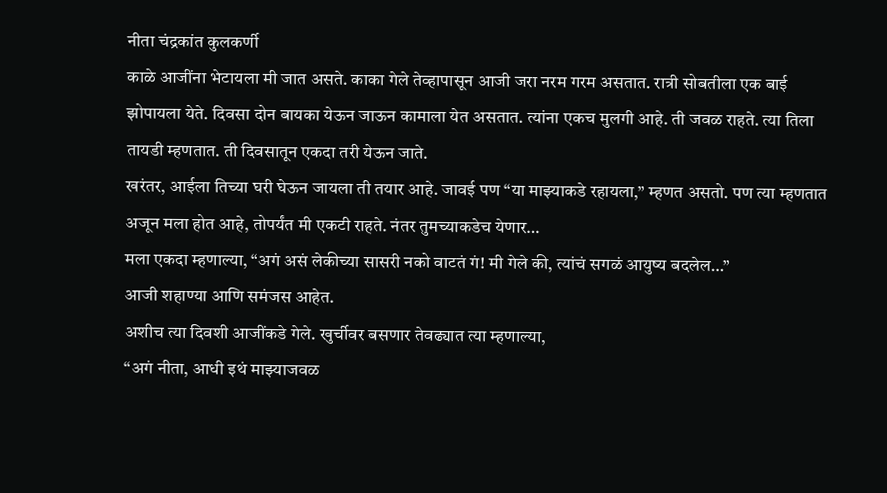नीता चंद्रकांत कुलकर्णी
काळे आजींना भेटायला मी जात असते. काका गेले तेव्हापासून आजी जरा नरम गरम असतात. रात्री सोबतीला एक बाई झोपायला येते. दिवसा दोन बायका येऊन जाऊन कामाला येत असतात. त्यांना एकच मुलगी आहे. ती जवळ राहते. त्या तिला तायडी म्हणतात. ती दिवसातून एकदा तरी येऊन जाते.
खरंतर, आईला तिच्या घरी घेऊन जायला ती तयार आहे. जावई पण “या माझ्याकडे रहायला,” म्हणत असतो. पण त्या म्हणतात अजून मला होत आहे, तोपर्यंत मी एकटी राहते. नंतर तुमच्याकडेच येणार…
मला एकदा म्हणाल्या, “अगं असं लेकीच्या सासरी नको वाटतं गं! मी गेले की, त्यांचं सगळं आयुष्य बदलेल…”
आजी शहाण्या आणि समंजस आहेत.
अशीच त्या दिवशी आजींकडे गेले. खुर्चीवर बसणार तेवढ्यात त्या म्हणाल्या,
“अगं नीता, आधी इथं माझ्याजवळ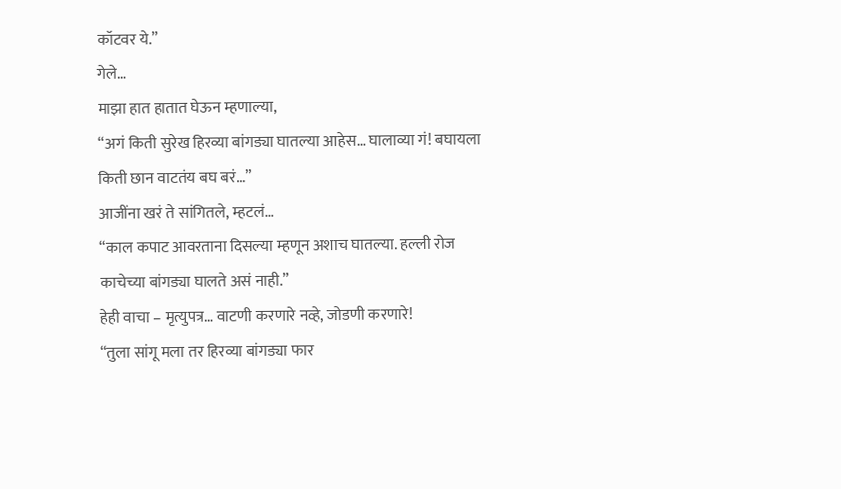कॉटवर ये.”
गेले…
माझा हात हातात घेऊन म्हणाल्या,
“अगं किती सुरेख हिरव्या बांगड्या घातल्या आहेस… घालाव्या गं! बघायला किती छान वाटतंय बघ बरं…”
आजींना खरं ते सांगितले, म्हटलं…
“काल कपाट आवरताना दिसल्या म्हणून अशाच घातल्या. हल्ली रोज काचेच्या बांगड्या घालते असं नाही.”
हेही वाचा – मृत्युपत्र… वाटणी करणारे नव्हे, जोडणी करणारे!
“तुला सांगू मला तर हिरव्या बांगड्या फार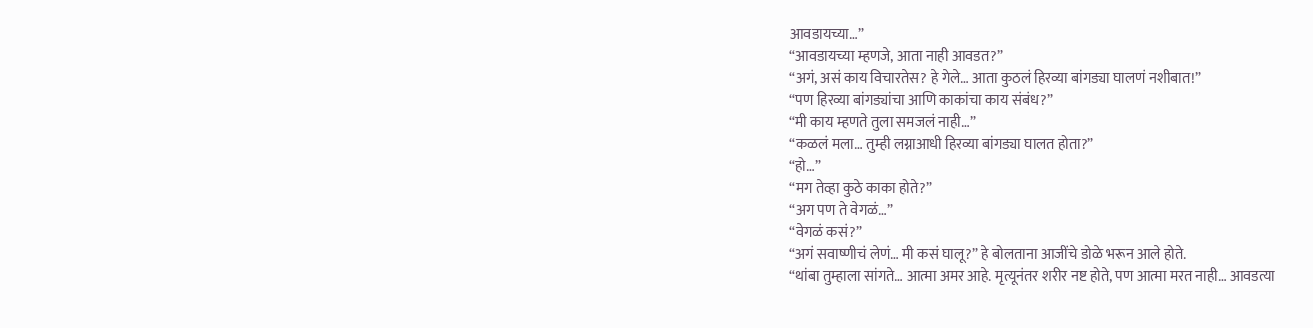आवडायच्या…”
“आवडायच्या म्हणजे, आता नाही आवडत?”
“अगं, असं काय विचारतेस? हे गेले… आता कुठलं हिरव्या बांगड्या घालणं नशीबात!”
“पण हिरव्या बांगड्यांचा आणि काकांचा काय संबंध?”
“मी काय म्हणते तुला समजलं नाही…”
“कळलं मला… तुम्ही लग्नाआधी हिरव्या बांगड्या घालत होता?”
“हो…”
“मग तेव्हा कुठे काका होते?”
“अग पण ते वेगळं…”
“वेगळं कसं?”
“अगं सवाष्णीचं लेणं… मी कसं घालू?” हे बोलताना आजींचे डोळे भरून आले होते.
“थांबा तुम्हाला सांगते… आत्मा अमर आहे. मृत्यूनंतर शरीर नष्ट होते, पण आत्मा मरत नाही… आवडत्या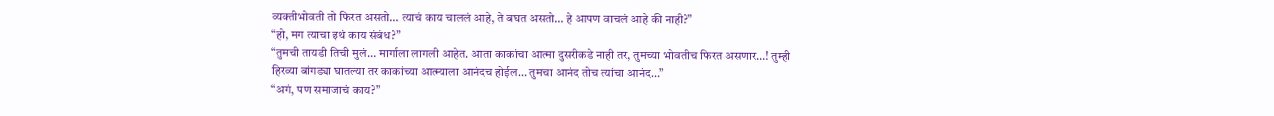व्यक्तीभोवती तो फिरत असतो… त्याचं काय चाललं आहे, ते बघत असतो… हे आपण वाचलं आहे की नाही?”
“हो, मग त्याचा इथं काय संबंध?”
“तुमची तायडी तिची मुलं… मार्गाला लागली आहेत. आता काकांचा आत्मा दुसरीकडे नाही तर, तुमच्या भोवतीच फिरत असणार…! तुम्ही हिरव्या बांगड्या घातल्या तर काकांच्या आत्म्याला आनंदच होईल… तुमचा आनंद तोच त्यांचा आनंद…”
“अगं, पण समाजाचं काय?”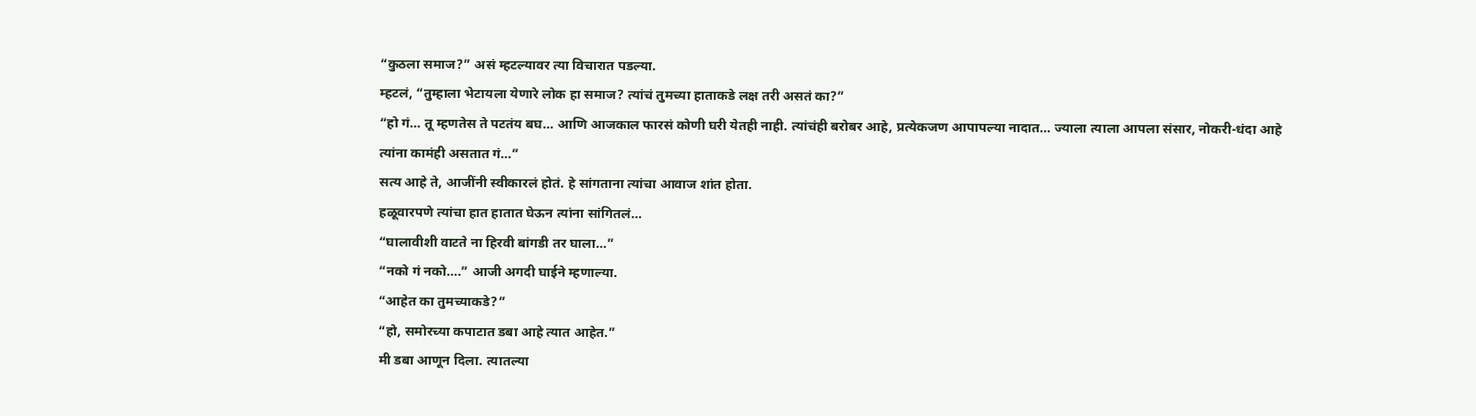“कुठला समाज?” असं म्हटल्यावर त्या विचारात पडल्या.
म्हटलं, “तुम्हाला भेटायला येणारे लोक हा समाज? त्यांचं तुमच्या हाताकडे लक्ष तरी असतं का?”
“हो गं… तू म्हणतेस ते पटतंय बघ… आणि आजकाल फारसं कोणी घरी येतही नाही. त्यांचंही बरोबर आहे, प्रत्येकजण आपापल्या नादात… ज्याला त्याला आपला संसार, नोकरी-धंदा आहे त्यांना कामंही असतात गं…”
सत्य आहे ते, आजींनी स्वीकारलं होतं. हे सांगताना त्यांचा आवाज शांत होता.
हळूवारपणे त्यांचा हात हातात घेऊन त्यांना सांगितलं…
“घालावीशी वाटते ना हिरवी बांगडी तर घाला…”
“नको गं नको….” आजी अगदी घाईने म्हणाल्या.
“आहेत का तुमच्याकडे?”
“हो, समोरच्या कपाटात डबा आहे त्यात आहेत.”
मी डबा आणून दिला. त्यातल्या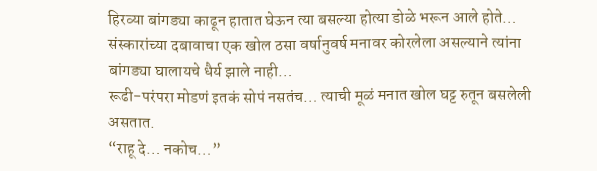हिरव्या बांगड्या काढून हातात घेऊन त्या बसल्या होत्या डोळे भरून आले होते…
संस्कारांच्या दबावाचा एक खोल ठसा वर्षानुवर्ष मनावर कोरलेला असल्याने त्यांना बांगड्या घालायचे धैर्य झाले नाही…
रूढी-परंपरा मोडणं इतकं सोपं नसतंच… त्याची मूळं मनात खोल घट्ट रुतून बसलेली असतात.
“राहू दे… नकोच…”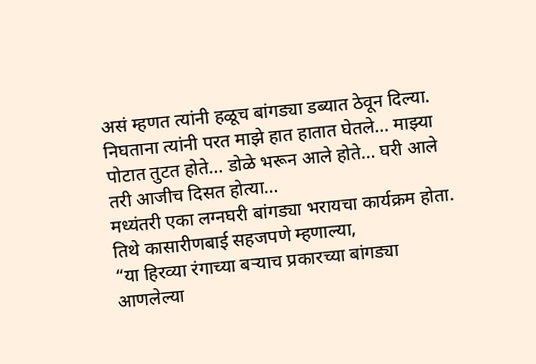असं म्हणत त्यांनी हळूच बांगड्या डब्यात ठेवून दिल्या.
निघताना त्यांनी परत माझे हात हातात घेतले… माझ्या पोटात तुटत होते… डोळे भरून आले होते… घरी आले तरी आजीच दिसत होत्या…
मध्यंतरी एका लग्नघरी बांगड्या भरायचा कार्यक्रम होता. तिथे कासारीणबाई सहजपणे म्हणाल्या,
“या हिरव्या रंगाच्या बऱ्याच प्रकारच्या बांगड्या आणलेल्या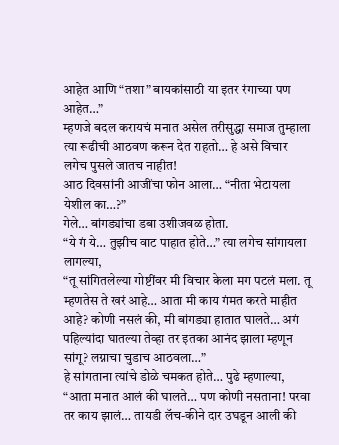आहेत आणि “तशा” बायकांसाठी या इतर रंगाच्या पण आहेत…”
म्हणजे बदल करायचं मनात असेल तरीसुद्धा समाज तुम्हाला त्या रूढीची आठवण करून देत राहतो… हे असे विचार लगेच पुसले जातच नाहीत!
आठ दिवसांनी आजींचा फोन आला… “नीता भेटायला येशील का…?”
गेले… बांगड्यांचा डबा उशीजवळ होता.
“ये गं ये… तुझीच वाट पाहात होते…” त्या लगेच सांगायला लागल्या,
“तू सांगितलेल्या गोष्टींवर मी विचार केला मग पटलं मला. तू म्हणतेस ते खरं आहे… आता मी काय गंमत करते माहीत आहे? कोणी नसलं की, मी बांगड्या हातात घालते… अगं पहिल्यांदा घातल्या तेव्हा तर इतका आनंद झाला म्हणून सांगू? लग्नाचा चुडाच आठवला…”
हे सांगताना त्यांचे डोळे चमकत होते… पुढे म्हणाल्या,
“आता मनात आलं की घालते… पण कोणी नसताना! परवा तर काय झालं… तायडी लॅच-कीने दार उघडून आली की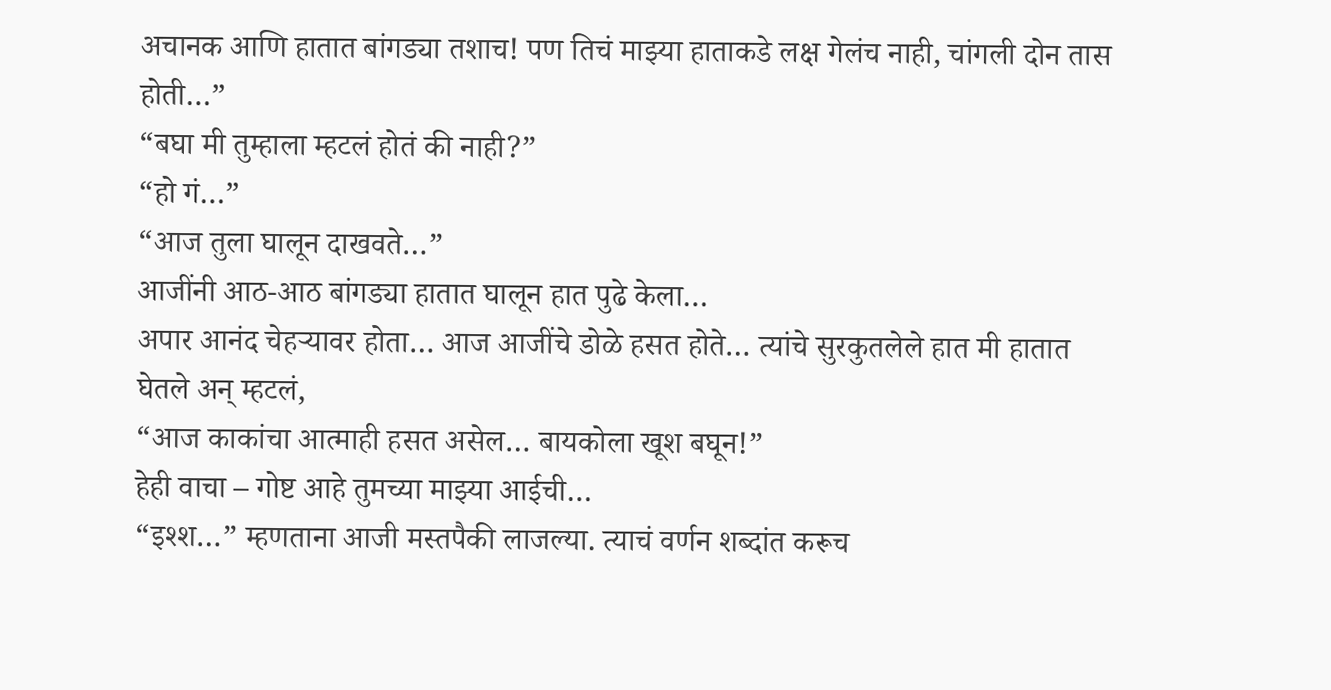अचानक आणि हातात बांगड्या तशाच! पण तिचं माझ्या हाताकडे लक्ष गेलंच नाही, चांगली दोन तास होती…”
“बघा मी तुम्हाला म्हटलं होतं की नाही?”
“हो गं…”
“आज तुला घालून दाखवते…”
आजींनी आठ-आठ बांगड्या हातात घालून हात पुढे केला…
अपार आनंद चेहऱ्यावर होता… आज आजींचे डोळे हसत होते… त्यांचे सुरकुतलेले हात मी हातात घेतले अन् म्हटलं,
“आज काकांचा आत्माही हसत असेल… बायकोला खूश बघून!”
हेही वाचा – गोष्ट आहे तुमच्या माझ्या आईची…
“इश्श…” म्हणताना आजी मस्तपैकी लाजल्या. त्याचं वर्णन शब्दांत करूच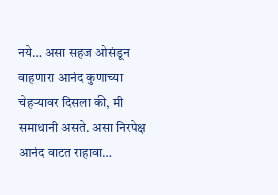नये… असा सहज ओसंडून वाहणारा आनंद कुणाच्या चेहऱ्यावर दिसला की, मी समाधानी असते. असा निरपेक्ष आनंद वाटत राहावा…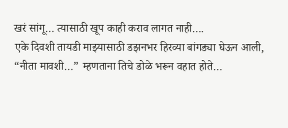खरं सांगू… त्यासाठी खूप काही कराव लागत नाही….
एके दिवशी तायडी माझ्यासाठी डझनभर हिरव्या बांगड्या घेऊन आली,
“नीता मावशी…” म्हणताना तिचे डोळे भरून वहात होते…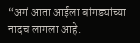“अगं आता आईला बांगड्यांच्या नादच लागला आहे.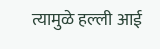त्यामुळे हल्ली आई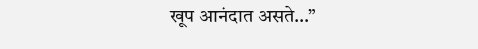खूप आनंदात असते…”